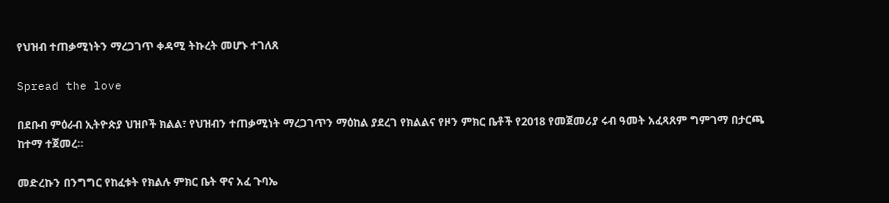የህዝብ ተጠቃሚነትን ማረጋገጥ ቀዳሚ ትኩረት መሆኑ ተገለጸ

Spread the love

በደቡብ ምዕራብ ኢትዮጵያ ህዝቦች ክልል፣ የህዝብን ተጠቃሚነት ማረጋገጥን ማዕከል ያደረገ የክልልና የዞን ምክር ቤቶች የ2018 የመጀመሪያ ሩብ ዓመት አፈጻጸም ግምገማ በታርጫ ከተማ ተጀመረ።

መድረኩን በንግግር የከፈቱት የክልሉ ምክር ቤት ዋና አፈ ጉባኤ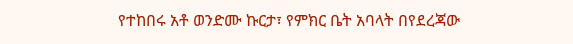የተከበሩ አቶ ወንድሙ ኩርታ፣ የምክር ቤት አባላት በየደረጃው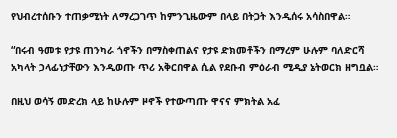የህብረተሰቡን ተጠቃሚነት ለማረጋገጥ ከምንጊዜውም በላይ በትጋት እንዲሰሩ አሳስበዋል።

“በሩብ ዓመቱ የታዩ ጠንካራ ጎኖችን በማስቀጠልና የታዩ ድክመቶችን በማረም ሁሉም ባለድርሻ አካላት ኃላፊነታቸውን እንዲወጡ ጥሪ አቅርበዋል ሲል የደቡብ ምዕራብ ሚዲያ ኔትወርክ ዘግቧል።

በዚህ ወሳኝ መድረክ ላይ ከሁሉም ዞኖች የተውጣጡ ዋናና ምክትል አፈ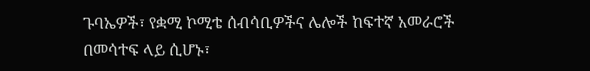ጉባኤዎች፣ የቋሚ ኮሚቴ ሰብሳቢዎችና ሌሎች ከፍተኛ አመራሮች በመሳተፍ ላይ ሲሆኑ፣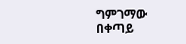ግምገማው በቀጣይ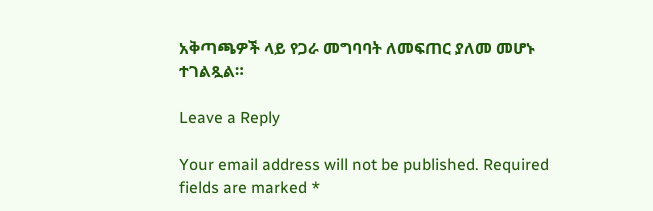አቅጣጫዎች ላይ የጋራ መግባባት ለመፍጠር ያለመ መሆኑ ተገልጿል።

Leave a Reply

Your email address will not be published. Required fields are marked *